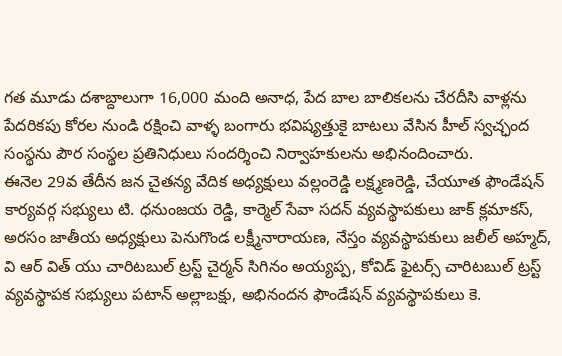గత మూడు దశాబ్దాలుగా 16,000 మంది అనాధ, పేద బాల బాలికలను చేరదీసి వాళ్లను పేదరికపు కోరల నుండి రక్షించి వాళ్ళ బంగారు భవిష్యత్తుకై బాటలు వేసిన హీల్ స్వచ్ఛంద సంస్థను పౌర సంస్థల ప్రతినిధులు సందర్శించి నిర్వాహకులను అభినందించారు.
ఈనెల 29వ తేదీన జన చైతన్య వేదిక అధ్యక్షులు వల్లంరెడ్డి లక్ష్మణరెడ్డి, చేయూత ఫౌండేషన్ కార్యవర్గ సభ్యులు టి. ధనుంజయ రెడ్డి, కార్మెల్ సేవా సదన్ వ్యవస్థాపకులు జాక్ క్లమాకస్, అరసం జాతీయ అధ్యక్షులు పెనుగొండ లక్ష్మీనారాయణ, నేస్తం వ్యవస్థాపకులు జలీల్ అహ్మద్, వి ఆర్ విత్ యు చారిటబుల్ ట్రస్ట్ చైర్మన్ సిగినం అయ్యప్ప, కోవిడ్ ఫైటర్స్ చారిటబుల్ ట్రస్ట్ వ్యవస్థాపక సభ్యులు పటాన్ అల్లాబక్షు, అభినందన ఫౌండేషన్ వ్యవస్థాపకులు కె.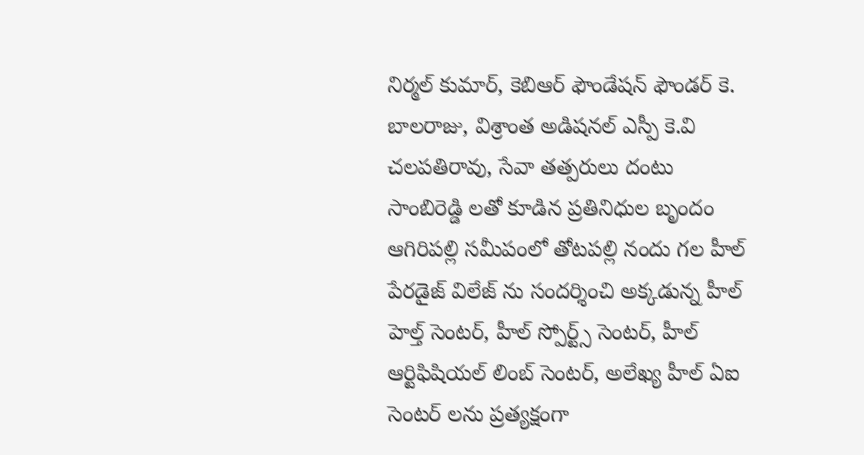నిర్మల్ కుమార్, కెబిఆర్ ఫౌండేషన్ ఫౌండర్ కె. బాలరాజు, విశ్రాంత అడిషనల్ ఎస్పీ కె.వి చలపతిరావు, సేవా తత్పరులు దంటు సాంబిరెడ్డి లతో కూడిన ప్రతినిధుల బృందం ఆగిరిపల్లి సమీపంలో తోటపల్లి నందు గల హీల్ పేరడైజ్ విలేజ్ ను సందర్శించి అక్కడున్న హీల్ హెల్త్ సెంటర్, హీల్ స్పోర్ట్స్ సెంటర్, హీల్ ఆర్టిఫిషియల్ లింబ్ సెంటర్, అలేఖ్య హీల్ ఏఐ సెంటర్ లను ప్రత్యక్షంగా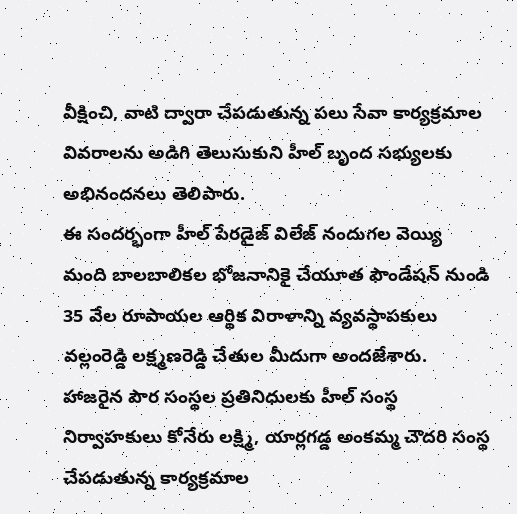వీక్షించి, వాటి ద్వారా చేపడుతున్న పలు సేవా కార్యక్రమాల వివరాలను అడిగి తెలుసుకుని హీల్ బృంద సభ్యులకు అభినందనలు తెలిపారు.
ఈ సందర్భంగా హీల్ పేరడైజ్ విలేజ్ నందుగల వెయ్యి మంది బాలబాలికల భోజనానికై చేయూత ఫౌండేషన్ నుండి 35 వేల రూపాయల ఆర్థిక విరాళాన్ని వ్యవస్థాపకులు వల్లంరెడ్డి లక్ష్మణరెడ్డి చేతుల మీదుగా అందజేశారు.
హాజరైన పౌర సంస్థల ప్రతినిధులకు హీల్ సంస్థ నిర్వాహకులు కోనేరు లక్ష్మి, యార్లగడ్డ అంకమ్మ చౌదరి సంస్థ చేపడుతున్న కార్యక్రమాల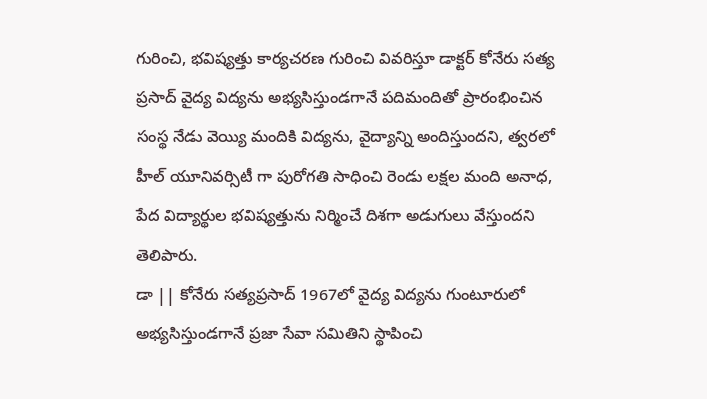గురించి, భవిష్యత్తు కార్యచరణ గురించి వివరిస్తూ డాక్టర్ కోనేరు సత్య ప్రసాద్ వైద్య విద్యను అభ్యసిస్తుండగానే పదిమందితో ప్రారంభించిన సంస్థ నేడు వెయ్యి మందికి విద్యను, వైద్యాన్ని అందిస్తుందని, త్వరలో హీల్ యూనివర్సిటీ గా పురోగతి సాధించి రెండు లక్షల మంది అనాధ, పేద విద్యార్థుల భవిష్యత్తును నిర్మించే దిశగా అడుగులు వేస్తుందని తెలిపారు.
డా || కోనేరు సత్యప్రసాద్ 1967లో వైద్య విద్యను గుంటూరులో అభ్యసిస్తుండగానే ప్రజా సేవా సమితిని స్థాపించి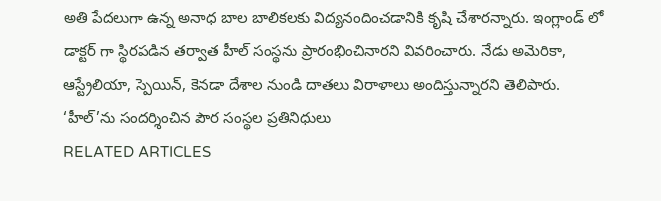అతి పేదలుగా ఉన్న అనాధ బాల బాలికలకు విద్యనందించడానికి కృషి చేశారన్నారు. ఇంగ్లాండ్ లో డాక్టర్ గా స్థిరపడిన తర్వాత హీల్ సంస్థను ప్రారంభించినారని వివరించారు. నేడు అమెరికా, ఆస్ట్రేలియా, స్పెయిన్, కెనడా దేశాల నుండి దాతలు విరాళాలు అందిస్తున్నారని తెలిపారు.
‘హీల్’ను సందర్శించిన పౌర సంస్థల ప్రతినిధులు
RELATED ARTICLES